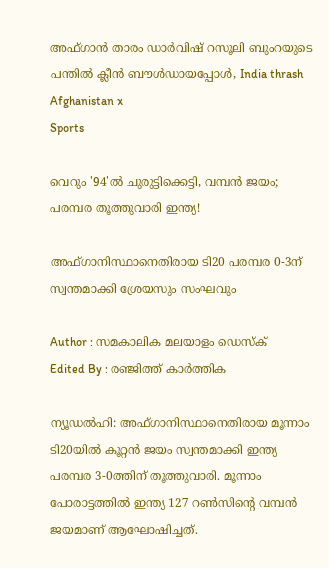അഫ്ഗാൻ താരം ഡാർവിഷ് റസൂലി ബുംറയുടെ പന്തിൽ ക്ലീൻ ബൗൾഡായപ്പോൾ, India thrash Afghanistan x
Sports

വെറും '94'ല്‍ ചുരുട്ടിക്കെട്ടി, വമ്പന്‍ ജയം; പരമ്പര തൂത്തുവാരി ഇന്ത്യ!

അഫ്ഗാനിസ്ഥാനെതിരായ ടി20 പരമ്പര 0-3ന് സ്വന്തമാക്കി ശ്രേയസും സംഘവും

Author : സമകാലിക മലയാളം ഡെസ്ക്
Edited By : രഞ്ജിത്ത് കാർത്തിക

ന്യൂഡല്‍ഹി: അഫ്ഗാനിസ്ഥാനെതിരായ മൂന്നാം ടി20യില്‍ കൂറ്റന്‍ ജയം സ്വന്തമാക്കി ഇന്ത്യ പരമ്പര 3-0ത്തിന് തൂത്തുവാരി. മൂന്നാം പോരാട്ടത്തില്‍ ഇന്ത്യ 127 റണ്‍സിന്റെ വമ്പന്‍ ജയമാണ് ആഘോഷിച്ചത്.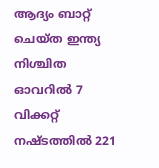ആദ്യം ബാറ്റ് ചെയ്ത ഇന്ത്യ നിശ്ചിത ഓവറില്‍ 7 വിക്കറ്റ് നഷ്ടത്തില്‍ 221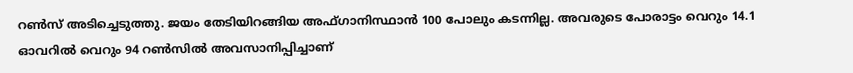റണ്‍സ് അടിച്ചെടുത്തു. ജയം തേടിയിറങ്ങിയ അഫ്ഗാനിസ്ഥാന്‍ 100 പോലും കടന്നില്ല. അവരുടെ പോരാട്ടം വെറും 14.1 ഓവറില്‍ വെറും 94 റണ്‍സില്‍ അവസാനിപ്പിച്ചാണ്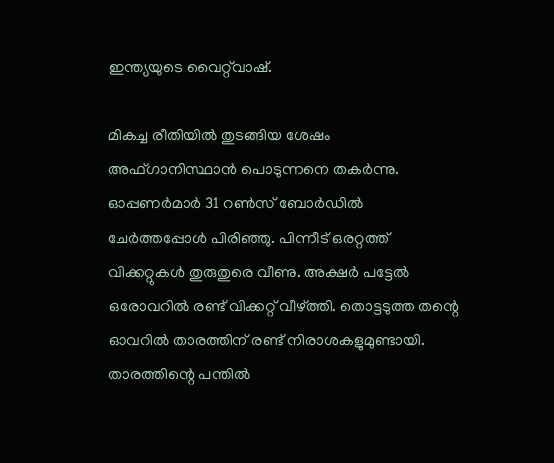ഇന്ത്യയുടെ വൈറ്റ്‌വാഷ്.

മികച്ച രീതിയില്‍ തുടങ്ങിയ ശേഷം അഫ്ഗാനിസ്ഥാന്‍ പൊടുന്നനെ തകര്‍ന്നു. ഓപ്പണര്‍മാര്‍ 31 റണ്‍സ് ബോര്‍ഡില്‍ ചേര്‍ത്തപ്പോള്‍ പിരിഞ്ഞു. പിന്നീട് ഒരറ്റത്ത് വിക്കറ്റുകള്‍ തുരുതുരെ വീണു. അക്ഷര്‍ പട്ടേല്‍ ഒരോവറില്‍ രണ്ട് വിക്കറ്റ് വീഴ്ത്തി. തൊട്ടടുത്ത തന്റെ ഓവറില്‍ താരത്തിന് രണ്ട് നിരാശകളുമുണ്ടായി. താരത്തിന്റെ പന്തില്‍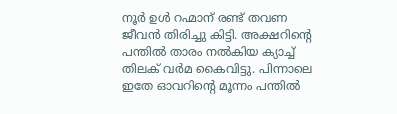നൂര്‍ ഉള്‍ റഹ്മാന് രണ്ട് തവണ ജീവന്‍ തിരിച്ചു കിട്ടി. അക്ഷറിന്റെ പന്തില്‍ താരം നല്‍കിയ ക്യാച്ച് തിലക് വര്‍മ കൈവിട്ടു. പിന്നാലെ ഇതേ ഓവറിന്റെ മൂന്നം പന്തില്‍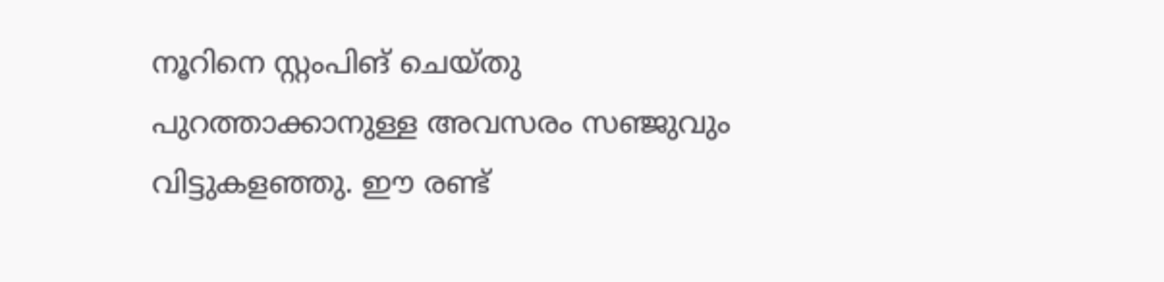നൂറിനെ സ്റ്റംപിങ് ചെയ്തു പുറത്താക്കാനുള്ള അവസരം സഞ്ജുവും വിട്ടുകളഞ്ഞു. ഈ രണ്ട്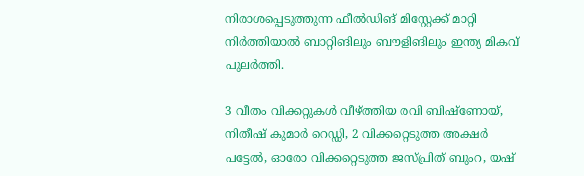നിരാശപ്പെടുത്തുന്ന ഫീല്‍ഡിങ് മിസ്റ്റേക്ക് മാറ്റി നിര്‍ത്തിയാല്‍ ബാറ്റിങിലും ബൗളിങിലും ഇന്ത്യ മികവ് പുലര്‍ത്തി.

3 വീതം വിക്കറ്റുകള്‍ വീഴ്ത്തിയ രവി ബിഷ്‌ണോയ്, നിതീഷ് കുമാര്‍ റെഡ്ഡി, 2 വിക്കറ്റെടുത്ത അക്ഷര്‍ പട്ടേല്‍, ഓരോ വിക്കറ്റെടുത്ത ജസ്പ്രിത് ബുംറ, യഷ്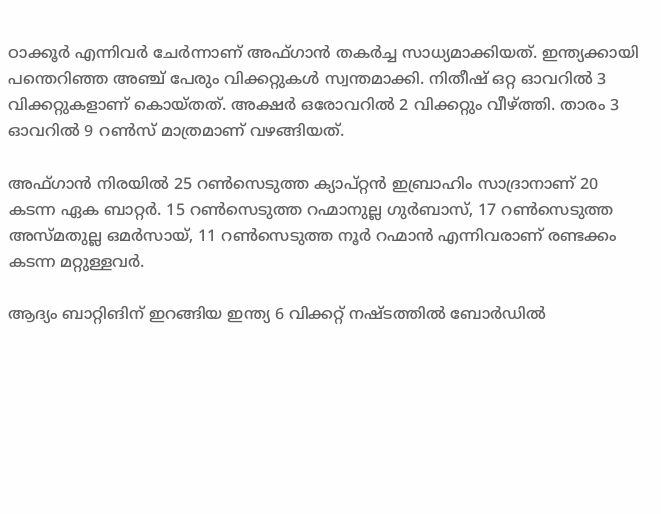ഠാക്കൂര്‍ എന്നിവര്‍ ചേര്‍ന്നാണ് അഫ്ഗാന്‍ തകര്‍ച്ച സാധ്യമാക്കിയത്. ഇന്ത്യക്കായി പന്തെറിഞ്ഞ അഞ്ച് പേരും വിക്കറ്റുകള്‍ സ്വന്തമാക്കി. നിതീഷ് ഒറ്റ ഓവറില്‍ 3 വിക്കറ്റുകളാണ് കൊയ്തത്. അക്ഷര്‍ ഒരോവറില്‍ 2 വിക്കറ്റും വീഴ്ത്തി. താരം 3 ഓവറില്‍ 9 റണ്‍സ് മാത്രമാണ് വഴങ്ങിയത്.

അഫ്ഗാന്‍ നിരയില്‍ 25 റണ്‍സെടുത്ത ക്യാപ്റ്റന്‍ ഇബ്രാഹിം സാദ്രാനാണ് 20 കടന്ന ഏക ബാറ്റര്‍. 15 റണ്‍സെടുത്ത റഹ്മാനുല്ല ഗുര്‍ബാസ്, 17 റണ്‍സെടുത്ത അസ്മതുല്ല ഒമര്‍സായ്, 11 റണ്‍സെടുത്ത നൂര്‍ റഹ്മാന്‍ എന്നിവരാണ് രണ്ടക്കം കടന്ന മറ്റുള്ളവര്‍.

ആദ്യം ബാറ്റിങിന് ഇറങ്ങിയ ഇന്ത്യ 6 വിക്കറ്റ് നഷ്ടത്തില്‍ ബോര്‍ഡില്‍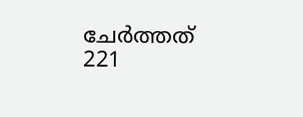ചേര്‍ത്തത് 221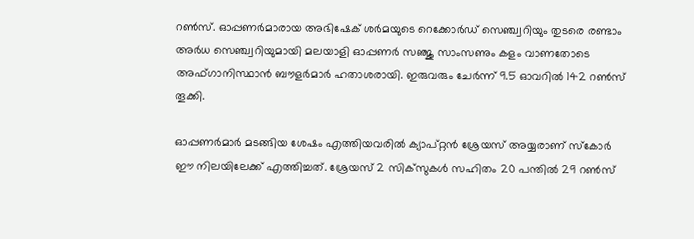റണ്‍സ്. ഓപ്പണര്‍മാരായ അഭിഷേക് ശര്‍മയുടെ റെക്കോര്‍ഡ് സെഞ്ച്വറിയും തുടരെ രണ്ടാം അര്‍ധ സെഞ്ച്വറിയുമായി മലയാളി ഓപ്പണര്‍ സഞ്ജു സാംസണും കളം വാണതോടെ അഫ്ഗാനിസ്ഥാന്‍ ബൗളര്‍മാര്‍ ഹതാശരായി. ഇരുവരും ചേര്‍ന്ന് 9.5 ഓവറില്‍ 142 റണ്‍സ് തൂക്കി.

ഓപ്പണര്‍മാര്‍ മടങ്ങിയ ശേഷം എത്തിയവരില്‍ ക്യാപ്റ്റന്‍ ശ്രേയസ് അയ്യരാണ് സ്‌കോര്‍ ഈ നിലയിലേക്ക് എത്തിച്ചത്. ശ്രേയസ് 2 സിക്‌സുകള്‍ സഹിതം 20 പന്തില്‍ 29 റണ്‍സ്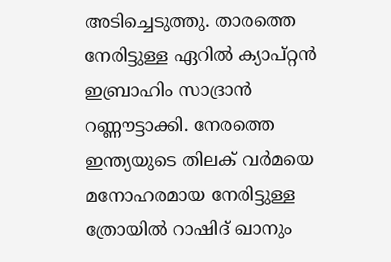അടിച്ചെടുത്തു. താരത്തെ നേരിട്ടുള്ള ഏറില്‍ ക്യാപ്റ്റന്‍ ഇബ്രാഹിം സാദ്രാന്‍ റണ്ണൗട്ടാക്കി. നേരത്തെ ഇന്ത്യയുടെ തിലക് വര്‍മയെ മനോഹരമായ നേരിട്ടുള്ള ത്രോയില്‍ റാഷിദ് ഖാനും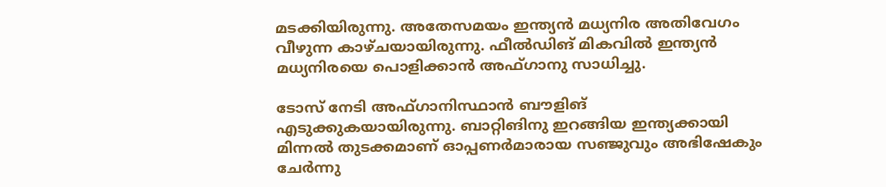മടക്കിയിരുന്നു. അതേസമയം ഇന്ത്യന്‍ മധ്യനിര അതിവേഗം വീഴുന്ന കാഴ്ചയായിരുന്നു. ഫീല്‍ഡിങ് മികവില്‍ ഇന്ത്യന്‍ മധ്യനിരയെ പൊളിക്കാന്‍ അഫ്ഗാനു സാധിച്ചു.

ടോസ് നേടി അഫ്ഗാനിസ്ഥാന്‍ ബൗളിങ് എടുക്കുകയായിരുന്നു. ബാറ്റിങിനു ഇറങ്ങിയ ഇന്ത്യക്കായി മിന്നല്‍ തുടക്കമാണ് ഓപ്പണര്‍മാരായ സഞ്ജുവും അഭിഷേകും ചേര്‍ന്നു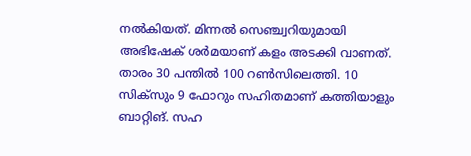നല്‍കിയത്. മിന്നല്‍ സെഞ്ച്വറിയുമായി അഭിഷേക് ശര്‍മയാണ് കളം അടക്കി വാണത്. താരം 30 പന്തില്‍ 100 റണ്‍സിലെത്തി. 10 സിക്‌സും 9 ഫോറും സഹിതമാണ് കത്തിയാളും ബാറ്റിങ്. സഹ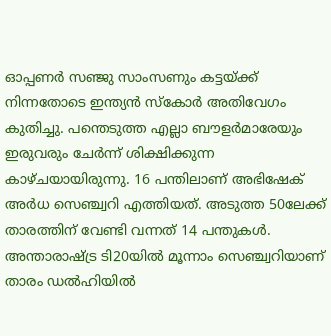ഓപ്പണര്‍ സഞ്ജു സാംസണും കട്ടയ്ക്ക് നിന്നതോടെ ഇന്ത്യന്‍ സ്‌കോര്‍ അതിവേഗം കുതിച്ചു. പന്തെടുത്ത എല്ലാ ബൗളര്‍മാരേയും ഇരുവരും ചേര്‍ന്ന് ശിക്ഷിക്കുന്ന കാഴ്ചയായിരുന്നു. 16 പന്തിലാണ് അഭിഷേക് അര്‍ധ സെഞ്ച്വറി എത്തിയത്. അടുത്ത 50ലേക്ക് താരത്തിന് വേണ്ടി വന്നത് 14 പന്തുകള്‍. അന്താരാഷ്ട്ര ടി20യില്‍ മൂന്നാം സെഞ്ച്വറിയാണ് താരം ഡല്‍ഹിയില്‍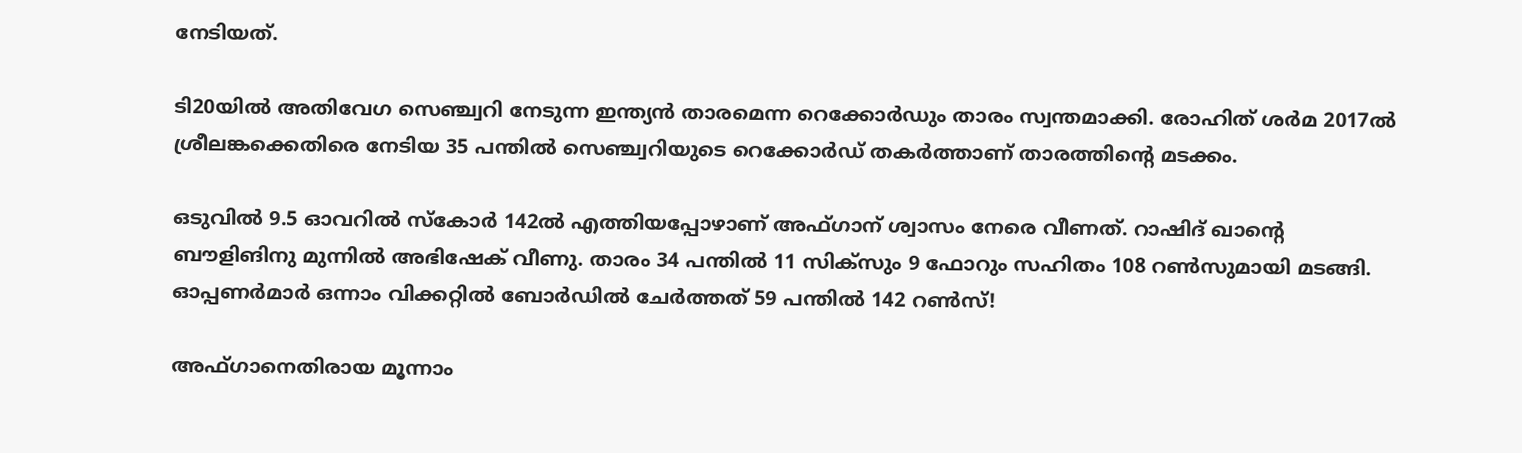നേടിയത്.

ടി20യില്‍ അതിവേഗ സെഞ്ച്വറി നേടുന്ന ഇന്ത്യന്‍ താരമെന്ന റെക്കോര്‍ഡും താരം സ്വന്തമാക്കി. രോഹിത് ശര്‍മ 2017ല്‍ ശ്രീലങ്കക്കെതിരെ നേടിയ 35 പന്തില്‍ സെഞ്ച്വറിയുടെ റെക്കോര്‍ഡ് തകര്‍ത്താണ് താരത്തിന്റെ മടക്കം.

ഒടുവില്‍ 9.5 ഓവറില്‍ സ്‌കോര്‍ 142ല്‍ എത്തിയപ്പോഴാണ് അഫ്ഗാന് ശ്വാസം നേരെ വീണത്. റാഷിദ് ഖാന്റെ ബൗളിങിനു മുന്നില്‍ അഭിഷേക് വീണു. താരം 34 പന്തില്‍ 11 സിക്‌സും 9 ഫോറും സഹിതം 108 റണ്‍സുമായി മടങ്ങി. ഓപ്പണര്‍മാര്‍ ഒന്നാം വിക്കറ്റില്‍ ബോര്‍ഡില്‍ ചേര്‍ത്തത് 59 പന്തില്‍ 142 റണ്‍സ്!

അഫ്ഗാനെതിരായ മൂന്നാം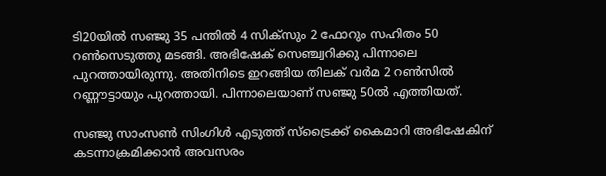ടി20യില്‍ സഞ്ജു 35 പന്തില്‍ 4 സിക്‌സും 2 ഫോറും സഹിതം 50 റണ്‍സെടുത്തു മടങ്ങി. അഭിഷേക് സെഞ്ച്വറിക്കു പിന്നാലെ പുറത്തായിരുന്നു. അതിനിടെ ഇറങ്ങിയ തിലക് വര്‍മ 2 റണ്‍സില്‍ റണ്ണൗട്ടായും പുറത്തായി. പിന്നാലെയാണ് സഞ്ജു 50ല്‍ എത്തിയത്.

സഞ്ജു സാംസണ്‍ സിംഗിള്‍ എടുത്ത് സ്‌ട്രൈക്ക് കൈമാറി അഭിഷേകിന് കടന്നാക്രമിക്കാന്‍ അവസരം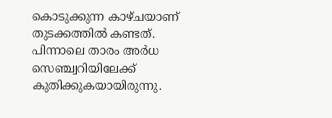കൊടുക്കുന്ന കാഴ്ചയാണ് തുടക്കത്തില്‍ കണ്ടത്. പിന്നാലെ താരം അര്‍ധ സെഞ്ച്വറിയിലേക്ക് കുതിക്കുകയായിരുന്നു.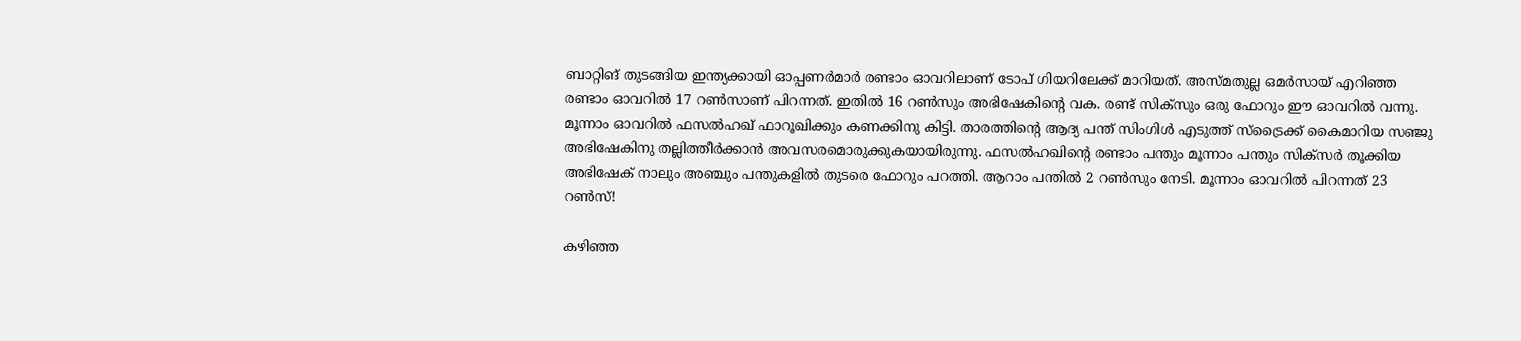ബാറ്റിങ് തുടങ്ങിയ ഇന്ത്യക്കായി ഓപ്പണര്‍മാര്‍ രണ്ടാം ഓവറിലാണ് ടോപ് ഗിയറിലേക്ക് മാറിയത്. അസ്മതുല്ല ഒമര്‍സായ് എറിഞ്ഞ രണ്ടാം ഓവറില്‍ 17 റണ്‍സാണ് പിറന്നത്. ഇതില്‍ 16 റണ്‍സും അഭിഷേകിന്റെ വക. രണ്ട് സിക്‌സും ഒരു ഫോറും ഈ ഓവറില്‍ വന്നു. മൂന്നാം ഓവറില്‍ ഫസല്‍ഹഖ് ഫാറൂഖിക്കും കണക്കിനു കിട്ടി. താരത്തിന്റെ ആദ്യ പന്ത് സിംഗിള്‍ എടുത്ത് സ്‌ട്രൈക്ക് കൈമാറിയ സഞ്ജു അഭിഷേകിനു തല്ലിത്തീര്‍ക്കാന്‍ അവസരമൊരുക്കുകയായിരുന്നു. ഫസല്‍ഹഖിന്റെ രണ്ടാം പന്തും മൂന്നാം പന്തും സിക്‌സര്‍ തൂക്കിയ അഭിഷേക് നാലും അഞ്ചും പന്തുകളില്‍ തുടരെ ഫോറും പറത്തി. ആറാം പന്തില്‍ 2 റണ്‍സും നേടി. മൂന്നാം ഓവറില്‍ പിറന്നത് 23 റണ്‍സ്!

കഴിഞ്ഞ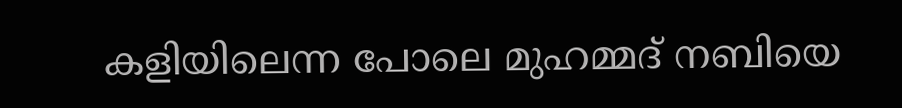കളിയിലെന്ന പോലെ മുഹമ്മദ് നബിയെ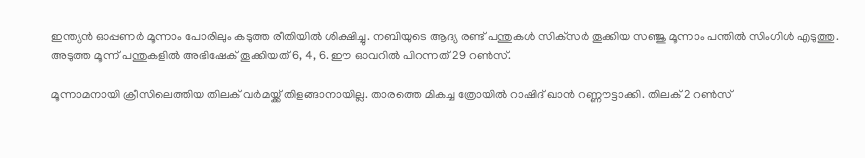ഇന്ത്യന്‍ ഓപ്പണര്‍ മൂന്നാം പോരിലും കടുത്ത രീതിയില്‍ ശിക്ഷിച്ചു. നബിയുടെ ആദ്യ രണ്ട് പന്തുകള്‍ സിക്‌സര്‍ തൂക്കിയ സഞ്ജു മൂന്നാം പന്തില്‍ സിംഗിള്‍ എടുത്തു. അടുത്ത മൂന്ന് പന്തുകളില്‍ അഭിഷേക് തൂക്കിയത് 6, 4, 6. ഈ ഓവറില്‍ പിറന്നത് 29 റണ്‍സ്.

മൂന്നാമനായി ക്രീസിലെത്തിയ തിലക് വര്‍മയ്ക്ക് തിളങ്ങാനായില്ല. താരത്തെ മികച്ച ത്രോയില്‍ റാഷിദ് ഖാന്‍ റണ്ണൗട്ടാക്കി. തിലക് 2 റണ്‍സ്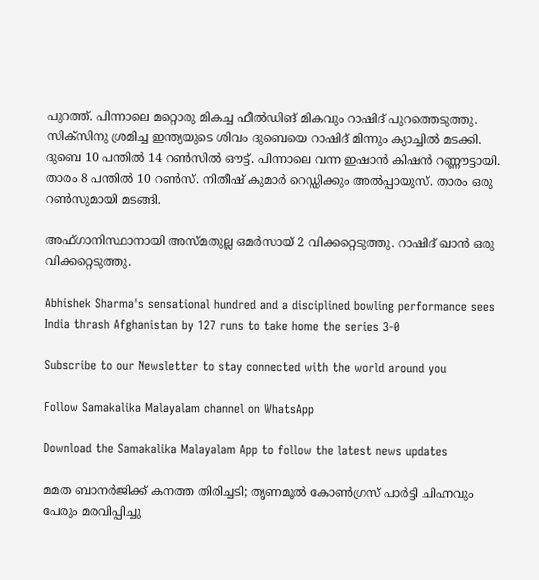പുറത്ത്. പിന്നാലെ മറ്റൊരു മികച്ച ഫീല്‍ഡിങ് മികവും റാഷിദ് പുറത്തെടുത്തു. സിക്‌സിനു ശ്രമിച്ച ഇന്ത്യയുടെ ശിവം ദുബെയെ റാഷിദ് മിന്നും ക്യാച്ചില്‍ മടക്കി. ദുബെ 10 പന്തില്‍ 14 റണ്‍സില്‍ ഔട്ട്. പിന്നാലെ വന്ന ഇഷാന്‍ കിഷന്‍ റണ്ണൗട്ടായി. താരം 8 പന്തില്‍ 10 റണ്‍സ്. നിതീഷ് കുമാര്‍ റെഡ്ഡിക്കും അല്‍പ്പായുസ്. താരം ഒരു റണ്‍സുമായി മടങ്ങി.

അഫ്ഗാനിസ്ഥാനായി അസ്മതുല്ല ഒമര്‍സായ് 2 വിക്കറ്റെടുത്തു. റാഷിദ് ഖാന്‍ ഒരു വിക്കറ്റെടുത്തു.

Abhishek Sharma's sensational hundred and a disciplined bowling performance sees India thrash Afghanistan by 127 runs to take home the series 3-0

Subscribe to our Newsletter to stay connected with the world around you

Follow Samakalika Malayalam channel on WhatsApp

Download the Samakalika Malayalam App to follow the latest news updates

മമത ബാനര്‍ജിക്ക് കനത്ത തിരിച്ചടി; തൃണമൂല്‍ കോണ്‍ഗ്രസ് പാര്‍ട്ടി ചിഹ്നവും പേരും മരവിപ്പിച്ചു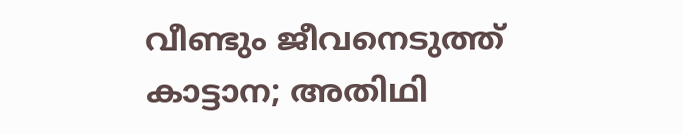വീണ്ടും ജീവനെടുത്ത് കാട്ടാന; അതിഥി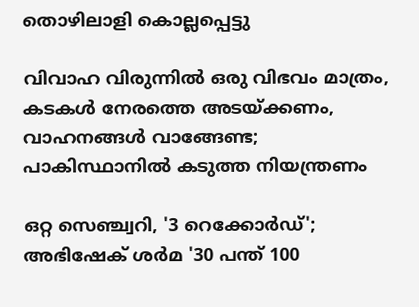തൊഴിലാളി കൊല്ലപ്പെട്ടു

വിവാഹ വിരുന്നില്‍ ഒരു വിഭവം മാത്രം, കടകള്‍ നേരത്തെ അടയ്ക്കണം, വാഹനങ്ങള്‍ വാങ്ങേണ്ട; പാകിസ്ഥാനില്‍ കടുത്ത നിയന്ത്രണം

ഒറ്റ സെഞ്ച്വറി, '3 റെക്കോര്‍ഡ്'; അഭിഷേക് ശര്‍മ '30 പന്ത് 100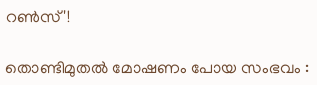റണ്‍സ്'!

തൊണ്ടിമുതല്‍ മോഷണം പോയ സംഭവം :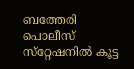ബത്തേരി പൊലീസ് സ്‌റ്റേഷനില്‍ കൂട്ട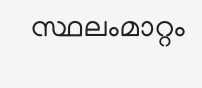സ്ഥലംമാറ്റം